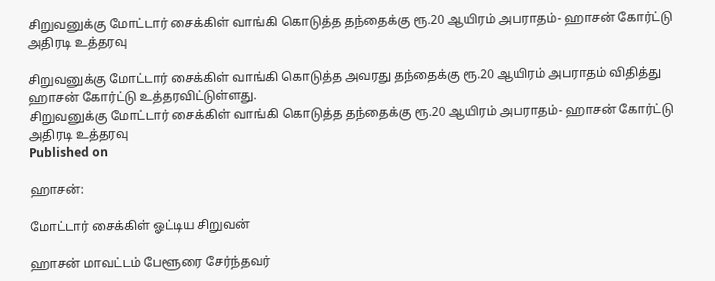சிறுவனுக்கு மோட்டார் சைக்கிள் வாங்கி கொடுத்த தந்தைக்கு ரூ.20 ஆயிரம் அபராதம்- ஹாசன் கோர்ட்டு அதிரடி உத்தரவு

சிறுவனுக்கு மோட்டார் சைக்கிள் வாங்கி கொடுத்த அவரது தந்தைக்கு ரூ.20 ஆயிரம் அபராதம் விதித்து ஹாசன் கோர்ட்டு உத்தரவிட்டுள்ளது.
சிறுவனுக்கு மோட்டார் சைக்கிள் வாங்கி கொடுத்த தந்தைக்கு ரூ.20 ஆயிரம் அபராதம்- ஹாசன் கோர்ட்டு அதிரடி உத்தரவு
Published on

ஹாசன்:

மோட்டார் சைக்கிள் ஓட்டிய சிறுவன்

ஹாசன் மாவட்டம் பேளூரை சேர்ந்தவர்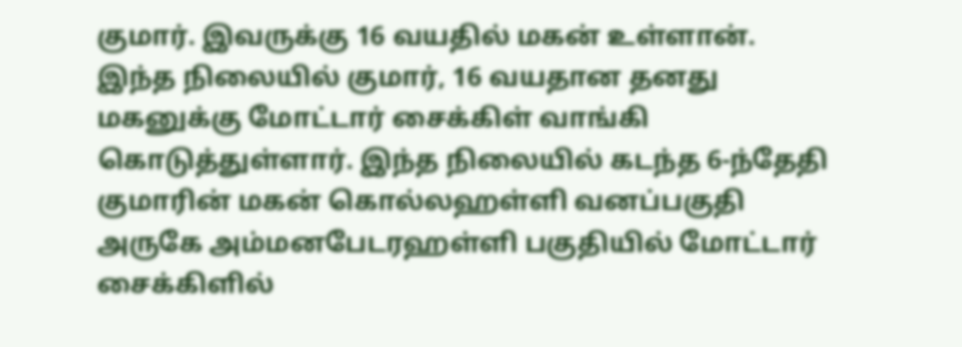குமார். இவருக்கு 16 வயதில் மகன் உள்ளான். இந்த நிலையில் குமார், 16 வயதான தனது மகனுக்கு மோட்டார் சைக்கிள் வாங்கி கொடுத்துள்ளார். இந்த நிலையில் கடந்த 6-ந்தேதி குமாரின் மகன் கொல்லஹள்ளி வனப்பகுதி அருகே அம்மனபேடரஹள்ளி பகுதியில் மோட்டார் சைக்கிளில்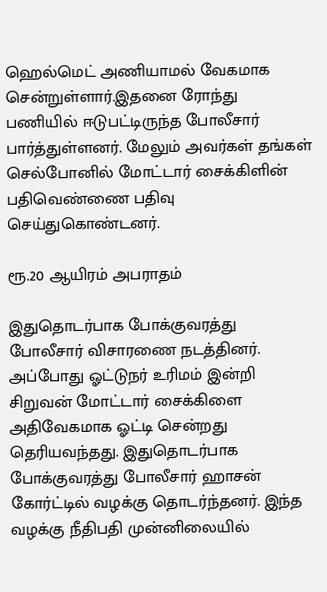ஹெல்மெட் அணியாமல் வேகமாக சென்றுள்ளார்.இதனை ரோந்து பணியில் ஈடுபட்டிருந்த போலீசார் பார்த்துள்ளனர். மேலும் அவர்கள் தங்கள் செல்போனில் மோட்டார் சைக்கிளின் பதிவெண்ணை பதிவு செய்துகொண்டனர்.

ரூ.20 ஆயிரம் அபராதம்

இதுதொடர்பாக போக்குவரத்து போலீசார் விசாரணை நடத்தினர். அப்போது ஓட்டுநர் உரிமம் இன்றி சிறுவன் மோட்டார் சைக்கிளை அதிவேகமாக ஓட்டி சென்றது தெரியவந்தது. இதுதொடர்பாக போக்குவரத்து போலீசார் ஹாசன் கோர்ட்டில் வழக்கு தொடர்ந்தனர். இந்த வழக்கு நீதிபதி முன்னிலையில்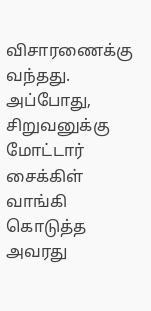விசாரணைக்கு வந்தது. அப்போது, சிறுவனுக்கு மோட்டார் சைக்கிள் வாங்கி கொடுத்த அவரது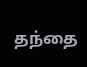தந்தை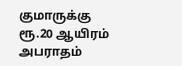குமாருக்கு ரூ.20 ஆயிரம் அபராதம்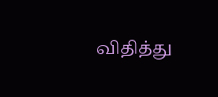விதித்து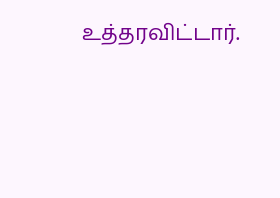உத்தரவிட்டார்.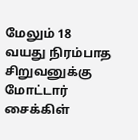மேலும் 18 வயது நிரம்பாத சிறுவனுக்கு மோட்டார் சைக்கிள்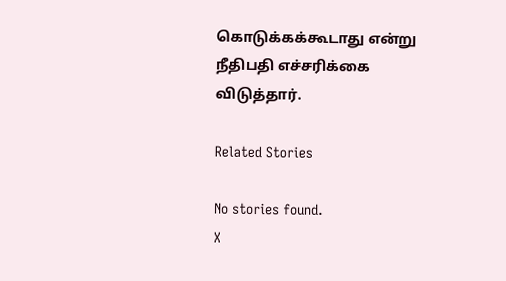கொடுக்கக்கூடாது என்று நீதிபதி எச்சரிக்கை விடுத்தார்.

Related Stories

No stories found.
X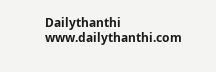Dailythanthi
www.dailythanthi.com